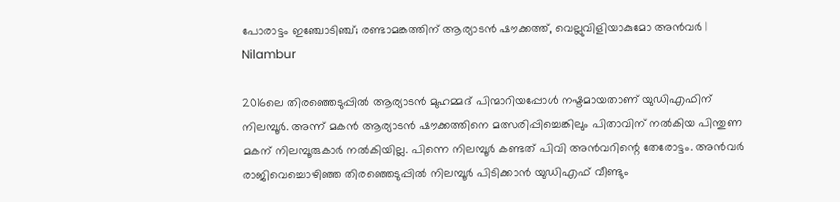പോരാട്ടം ഇഞ്ചോടിഞ്ച്; രണ്ടാമങ്കത്തിന് ആര്യാടന്‍ ഷൗക്കത്ത്, വെല്ലുവിളിയാകുമോ അന്‍വര്‍ | Nilambur

2016ലെ തിരഞ്ഞെടുപ്പില്‍ ആര്യാടന്‍ മുഹമ്മദ് പിന്മാറിയപ്പോള്‍ നഷ്ടമായതാണ് യുഡിഎഫിന് നിലമ്പൂര്‍. അന്ന് മകന്‍ ആര്യാടന്‍ ഷൗക്കത്തിനെ മത്സരിപ്പിച്ചെങ്കിലും പിതാവിന് നല്‍കിയ പിന്തുണ മകന് നിലമ്പൂരുകാര്‍ നല്‍കിയില്ല. പിന്നെ നിലമ്പൂര്‍ കണ്ടത് പിവി അന്‍വറിന്റെ തേരോട്ടം. അന്‍വര്‍ രാജിവെച്ചൊഴിഞ്ഞ തിരഞ്ഞെടുപ്പില്‍ നിലമ്പൂര്‍ പിടിക്കാന്‍ യുഡിഎഫ് വീണ്ടും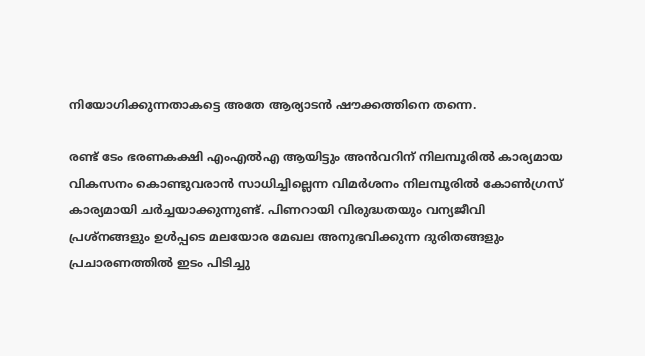നിയോഗിക്കുന്നതാകട്ടെ അതേ ആര്യാടന്‍ ഷൗക്കത്തിനെ തന്നെ.

രണ്ട് ടേം ഭരണകക്ഷി എംഎല്‍എ ആയിട്ടും അന്‍വറിന് നിലമ്പൂരില്‍ കാര്യമായ വികസനം കൊണ്ടുവരാന്‍ സാധിച്ചില്ലെന്ന വിമര്‍ശനം നിലമ്പൂരില്‍ കോണ്‍ഗ്രസ് കാര്യമായി ചര്‍ച്ചയാക്കുന്നുണ്ട്. പിണറായി വിരുദ്ധതയും വന്യജീവി പ്രശ്‌നങ്ങളും ഉള്‍പ്പടെ മലയോര മേഖല അനുഭവിക്കുന്ന ദുരിതങ്ങളും പ്രചാരണത്തില്‍ ഇടം പിടിച്ചു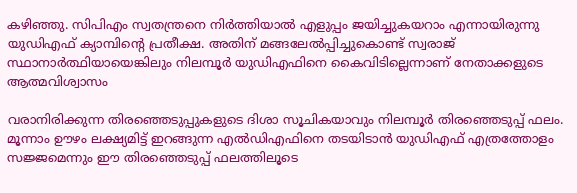കഴിഞ്ഞു. സിപിഎം സ്വതന്ത്രനെ നിര്‍ത്തിയാല്‍ എളുപ്പം ജയിച്ചുകയറാം എന്നായിരുന്നു യുഡിഎഫ് ക്യാമ്പിന്റെ പ്രതീക്ഷ. അതിന് മങ്ങലേല്‍പ്പിച്ചുകൊണ്ട് സ്വരാജ് സ്ഥാനാര്‍ത്ഥിയായെങ്കിലും നിലമ്പൂര്‍ യുഡിഎഫിനെ കൈവിടില്ലെന്നാണ് നേതാക്കളുടെ ആത്മവിശ്വാസം

വരാനിരിക്കുന്ന തിരഞ്ഞെടുപ്പുകളുടെ ദിശാ സൂചികയാവും നിലമ്പൂര്‍ തിരഞ്ഞെടുപ്പ് ഫലം. മൂന്നാം ഊഴം ലക്ഷ്യമിട്ട് ഇറങ്ങുന്ന എല്‍ഡിഎഫിനെ തടയിടാന്‍ യുഡിഎഫ് എത്രത്തോളം സജ്ജമെന്നും ഈ തിരഞ്ഞെടുപ്പ് ഫലത്തിലൂടെ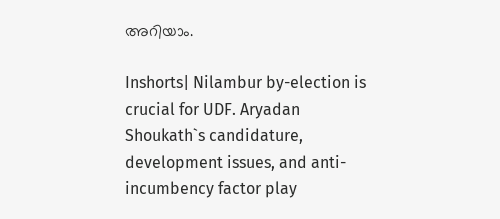അറിയാം.

Inshorts| Nilambur by-election is crucial for UDF. Aryadan Shoukath`s candidature, development issues, and anti-incumbency factor play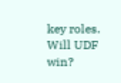key roles. Will UDF win?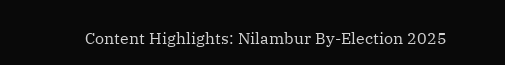Content Highlights: Nilambur By-Election 2025